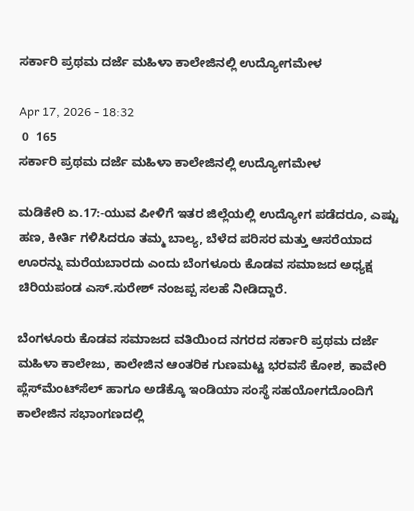ಸರ್ಕಾರಿ ಪ್ರಥಮ ದರ್ಜೆ ಮಹಿಳಾ ಕಾಲೇಜಿನಲ್ಲಿ ಉದ್ಯೋಗಮೇಳ

Apr 17, 2026 - 18:32
 0  165
ಸರ್ಕಾರಿ ಪ್ರಥಮ ದರ್ಜೆ ಮಹಿಳಾ ಕಾಲೇಜಿನಲ್ಲಿ ಉದ್ಯೋಗಮೇಳ

ಮಡಿಕೇರಿ ಏ.17:-ಯುವ ಪೀಳಿಗೆ ಇತರ ಜಿಲ್ಲೆಯಲ್ಲಿ ಉದ್ಯೋಗ ಪಡೆದರೂ, ಎಷ್ಟು ಹಣ, ಕೀರ್ತಿ ಗಳಿಸಿದರೂ ತಮ್ಮ ಬಾಲ್ಯ, ಬೆಳೆದ ಪರಿಸರ ಮತ್ತು ಆಸರೆಯಾದ ಊರನ್ನು ಮರೆಯಬಾರದು ಎಂದು ಬೆಂಗಳೂರು ಕೊಡವ ಸಮಾಜದ ಅಧ್ಯಕ್ಷ ಚಿರಿಯಪಂಡ ಎಸ್.ಸುರೇಶ್ ನಂಜಪ್ಪ ಸಲಹೆ ನೀಡಿದ್ದಾರೆ.

ಬೆಂಗಳೂರು ಕೊಡವ ಸಮಾಜದ ವತಿಯಿಂದ ನಗರದ ಸರ್ಕಾರಿ ಪ್ರಥಮ ದರ್ಜೆ ಮಹಿಳಾ ಕಾಲೇಜು, ಕಾಲೇಜಿನ ಆಂತರಿಕ ಗುಣಮಟ್ಟ ಭರವಸೆ ಕೋಶ, ಕಾವೇರಿ ಪ್ಲೆಸ್‍ಮೆಂಟ್‍ಸೆಲ್ ಹಾಗೂ ಅಡೆಕ್ಕೊ ಇಂಡಿಯಾ ಸಂಸ್ಥೆ ಸಹಯೋಗದೊಂದಿಗೆ ಕಾಲೇಜಿನ ಸಭಾಂಗಣದಲ್ಲಿ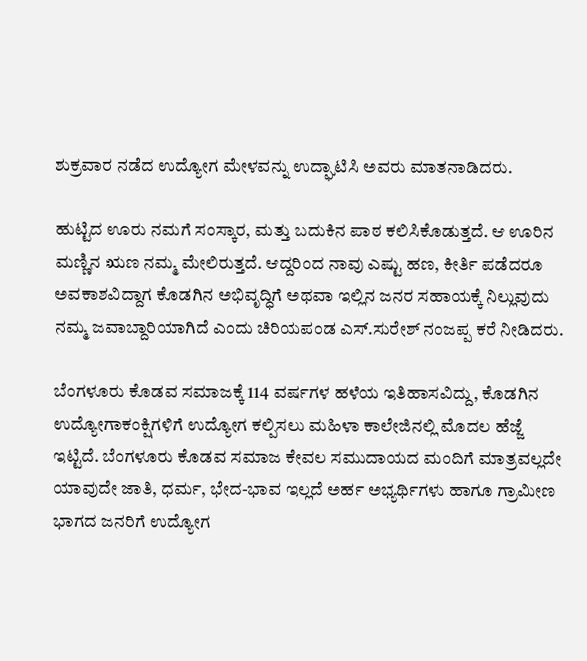ಶುಕ್ರವಾರ ನಡೆದ ಉದ್ಯೋಗ ಮೇಳವನ್ನು ಉದ್ಘಾಟಿಸಿ ಅವರು ಮಾತನಾಡಿದರು.

ಹುಟ್ಟಿದ ಊರು ನಮಗೆ ಸಂಸ್ಕಾರ, ಮತ್ತು ಬದುಕಿನ ಪಾಠ ಕಲಿಸಿಕೊಡುತ್ತದೆ. ಆ ಊರಿನ ಮಣ್ಣಿನ ಋಣ ನಮ್ಮ ಮೇಲಿರುತ್ತದೆ. ಆದ್ದರಿಂದ ನಾವು ಎಷ್ಟು ಹಣ, ಕೀರ್ತಿ ಪಡೆದರೂ ಅವಕಾಶವಿದ್ದಾಗ ಕೊಡಗಿನ ಅಭಿವೃದ್ಧಿಗೆ ಅಥವಾ ಇಲ್ಲಿನ ಜನರ ಸಹಾಯಕ್ಕೆ ನಿಲ್ಲುವುದು ನಮ್ಮ ಜವಾಬ್ದಾರಿಯಾಗಿದೆ ಎಂದು ಚಿರಿಯಪಂಡ ಎಸ್.ಸುರೇಶ್ ನಂಜಪ್ಪ ಕರೆ ನೀಡಿದರು.

ಬೆಂಗಳೂರು ಕೊಡವ ಸಮಾಜಕ್ಕೆ 114 ವರ್ಷಗಳ ಹಳೆಯ ಇತಿಹಾಸವಿದ್ದು, ಕೊಡಗಿನ ಉದ್ಯೋಗಾಕಂಕ್ಷಿಗಳಿಗೆ ಉದ್ಯೋಗ ಕಲ್ಪಿಸಲು ಮಹಿಳಾ ಕಾಲೇಜಿನಲ್ಲಿ ಮೊದಲ ಹೆಜ್ಜೆ ಇಟ್ಟಿದೆ. ಬೆಂಗಳೂರು ಕೊಡವ ಸಮಾಜ ಕೇವಲ ಸಮುದಾಯದ ಮಂದಿಗೆ ಮಾತ್ರವಲ್ಲದೇ ಯಾವುದೇ ಜಾತಿ, ಧರ್ಮ, ಭೇದ-ಭಾವ ಇಲ್ಲದೆ ಅರ್ಹ ಅಭ್ಯರ್ಥಿಗಳು ಹಾಗೂ ಗ್ರಾಮೀಣ ಭಾಗದ ಜನರಿಗೆ ಉದ್ಯೋಗ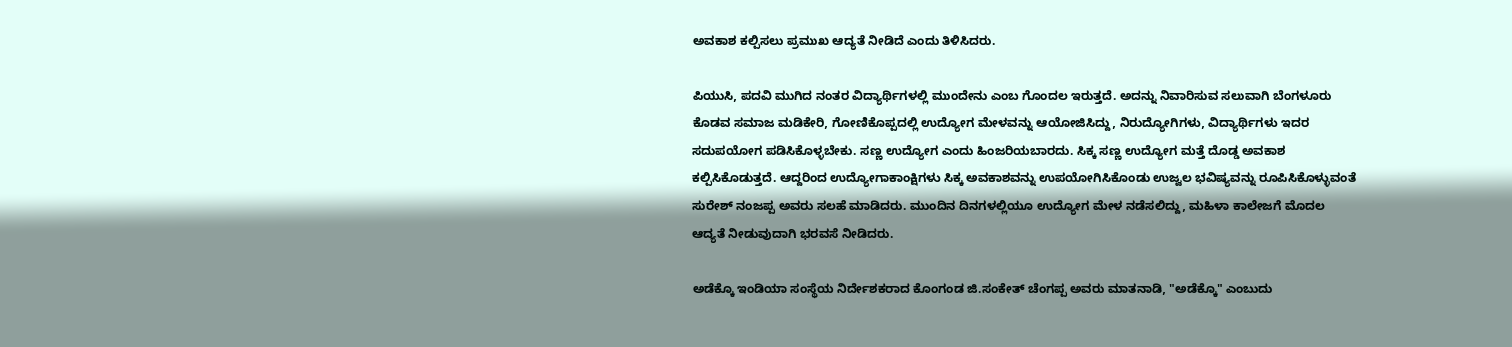ಅವಕಾಶ ಕಲ್ಪಿಸಲು ಪ್ರಮುಖ ಆದ್ಯತೆ ನೀಡಿದೆ ಎಂದು ತಿಳಿಸಿದರು.

ಪಿಯುಸಿ, ಪದವಿ ಮುಗಿದ ನಂತರ ವಿದ್ಯಾರ್ಥಿಗಳಲ್ಲಿ ಮುಂದೇನು ಎಂಬ ಗೊಂದಲ ಇರುತ್ತದೆ. ಅದನ್ನು ನಿವಾರಿಸುವ ಸಲುವಾಗಿ ಬೆಂಗಳೂರು ಕೊಡವ ಸಮಾಜ ಮಡಿಕೇರಿ, ಗೋಣಿಕೊಪ್ಪದಲ್ಲಿ ಉದ್ಯೋಗ ಮೇಳವನ್ನು ಆಯೋಜಿಸಿದ್ದು, ನಿರುದ್ಯೋಗಿಗಳು, ವಿದ್ಯಾರ್ಥಿಗಳು ಇದರ ಸದುಪಯೋಗ ಪಡಿಸಿಕೊಳ್ಳಬೇಕು. ಸಣ್ಣ ಉದ್ಯೋಗ ಎಂದು ಹಿಂಜರಿಯಬಾರದು. ಸಿಕ್ಕ ಸಣ್ಣ ಉದ್ಯೋಗ ಮತ್ತೆ ದೊಡ್ಡ ಅವಕಾಶ ಕಲ್ಪಿಸಿಕೊಡುತ್ತದೆ. ಆದ್ದರಿಂದ ಉದ್ಯೋಗಾಕಾಂಕ್ಷಿಗಳು ಸಿಕ್ಕ ಅವಕಾಶವನ್ನು ಉಪಯೋಗಿಸಿಕೊಂಡು ಉಜ್ವಲ ಭವಿಷ್ಯವನ್ನು ರೂಪಿಸಿಕೊಳ್ಳುವಂತೆ ಸುರೇಶ್ ನಂಜಪ್ಪ ಅವರು ಸಲಹೆ ಮಾಡಿದರು. ಮುಂದಿನ ದಿನಗಳಲ್ಲಿಯೂ ಉದ್ಯೋಗ ಮೇಳ ನಡೆಸಲಿದ್ದು, ಮಹಿಳಾ ಕಾಲೇಜಗೆ ಮೊದಲ ಆದ್ಯತೆ ನೀಡುವುದಾಗಿ ಭರವಸೆ ನೀಡಿದರು.

ಅಡೆಕ್ಕೊ ಇಂಡಿಯಾ ಸಂಸ್ಥೆಯ ನಿರ್ದೇಶಕರಾದ ಕೊಂಗಂಡ ಜಿ.ಸಂಕೇತ್ ಚೆಂಗಪ್ಪ ಅವರು ಮಾತನಾಡಿ, "ಅಡೆಕ್ಕೊ" ಎಂಬುದು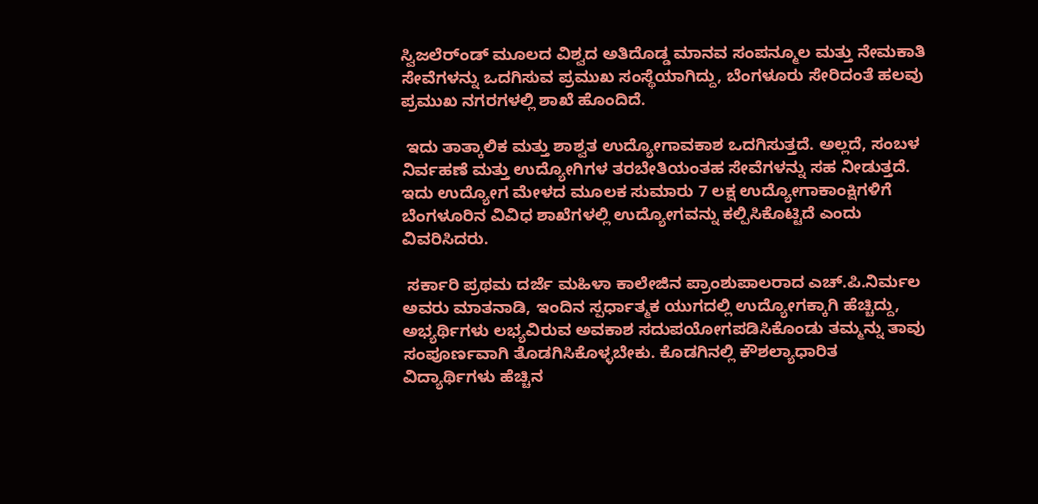ಸ್ವಿಜಲೆರ್ಂಡ್ ಮೂಲದ ವಿಶ್ವದ ಅತಿದೊಡ್ಡ ಮಾನವ ಸಂಪನ್ಮೂಲ ಮತ್ತು ನೇಮಕಾತಿ ಸೇವೆಗಳನ್ನು ಒದಗಿಸುವ ಪ್ರಮುಖ ಸಂಸ್ಥೆಯಾಗಿದ್ದು, ಬೆಂಗಳೂರು ಸೇರಿದಂತೆ ಹಲವು ಪ್ರಮುಖ ನಗರಗಳಲ್ಲಿ ಶಾಖೆ ಹೊಂದಿದೆ.

 ಇದು ತಾತ್ಕಾಲಿಕ ಮತ್ತು ಶಾಶ್ವತ ಉದ್ಯೋಗಾವಕಾಶ ಒದಗಿಸುತ್ತದೆ. ಅಲ್ಲದೆ, ಸಂಬಳ ನಿರ್ವಹಣೆ ಮತ್ತು ಉದ್ಯೋಗಿಗಳ ತರಬೇತಿಯಂತಹ ಸೇವೆಗಳನ್ನು ಸಹ ನೀಡುತ್ತದೆ. ಇದು ಉದ್ಯೋಗ ಮೇಳದ ಮೂಲಕ ಸುಮಾರು 7 ಲಕ್ಷ ಉದ್ಯೋಗಾಕಾಂಕ್ಷಿಗಳಿಗೆ ಬೆಂಗಳೂರಿನ ವಿವಿಧ ಶಾಖೆಗಳಲ್ಲಿ ಉದ್ಯೋಗವನ್ನು ಕಲ್ಪಿಸಿಕೊಟ್ಟಿದೆ ಎಂದು ವಿವರಿಸಿದರು.

 ಸರ್ಕಾರಿ ಪ್ರಥಮ ದರ್ಜೆ ಮಹಿಳಾ ಕಾಲೇಜಿನ ಪ್ರಾಂಶುಪಾಲರಾದ ಎಚ್.ಪಿ.ನಿರ್ಮಲ ಅವರು ಮಾತನಾಡಿ, ಇಂದಿನ ಸ್ಪರ್ಧಾತ್ಮಕ ಯುಗದಲ್ಲಿ ಉದ್ಯೋಗಕ್ಕಾಗಿ ಹೆಚ್ಚಿದ್ದು, ಅಭ್ಯರ್ಥಿಗಳು ಲಭ್ಯವಿರುವ ಅವಕಾಶ ಸದುಪಯೋಗಪಡಿಸಿಕೊಂಡು ತಮ್ಮನ್ನು ತಾವು ಸಂಪೂರ್ಣವಾಗಿ ತೊಡಗಿಸಿಕೊಳ್ಳಬೇಕು. ಕೊಡಗಿನಲ್ಲಿ ಕೌಶಲ್ಯಾಧಾರಿತ ವಿದ್ಯಾರ್ಥಿಗಳು ಹೆಚ್ಚಿನ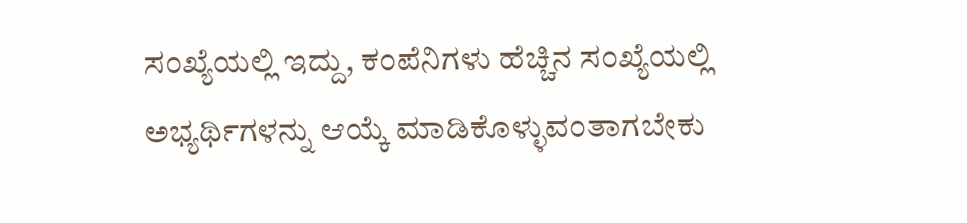ಸಂಖ್ಯೆಯಲ್ಲಿ ಇದ್ದು, ಕಂಪೆನಿಗಳು ಹೆಚ್ಚಿನ ಸಂಖ್ಯೆಯಲ್ಲಿ ಅಭ್ಯರ್ಥಿಗಳನ್ನು ಆಯ್ಕೆ ಮಾಡಿಕೊಳ್ಳುವಂತಾಗಬೇಕು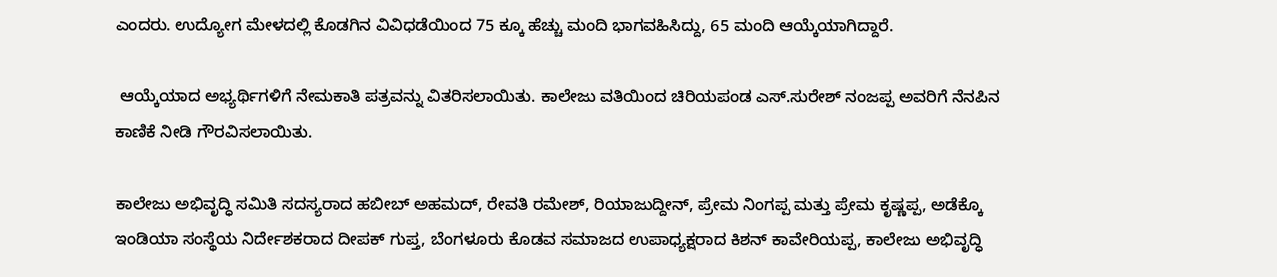ಎಂದರು. ಉದ್ಯೋಗ ಮೇಳದಲ್ಲಿ ಕೊಡಗಿನ ವಿವಿಧಡೆಯಿಂದ 75 ಕ್ಕೂ ಹೆಚ್ಚು ಮಂದಿ ಭಾಗವಹಿಸಿದ್ದು, 65 ಮಂದಿ ಆಯ್ಕೆಯಾಗಿದ್ದಾರೆ.

 ಆಯ್ಕೆಯಾದ ಅಭ್ಯರ್ಥಿಗಳಿಗೆ ನೇಮಕಾತಿ ಪತ್ರವನ್ನು ವಿತರಿಸಲಾಯಿತು. ಕಾಲೇಜು ವತಿಯಿಂದ ಚಿರಿಯಪಂಡ ಎಸ್.ಸುರೇಶ್ ನಂಜಪ್ಪ ಅವರಿಗೆ ನೆನಪಿನ ಕಾಣಿಕೆ ನೀಡಿ ಗೌರವಿಸಲಾಯಿತು.

ಕಾಲೇಜು ಅಭಿವೃದ್ಧಿ ಸಮಿತಿ ಸದಸ್ಯರಾದ ಹಬೀಬ್ ಅಹಮದ್, ರೇವತಿ ರಮೇಶ್, ರಿಯಾಜುದ್ದೀನ್, ಪ್ರೇಮ ನಿಂಗಪ್ಪ ಮತ್ತು ಪ್ರೇಮ ಕೃಷ್ಣಪ್ಪ, ಅಡೆಕ್ಕೊ ಇಂಡಿಯಾ ಸಂಸ್ಥೆಯ ನಿರ್ದೇಶಕರಾದ ದೀಪಕ್ ಗುಪ್ತ, ಬೆಂಗಳೂರು ಕೊಡವ ಸಮಾಜದ ಉಪಾಧ್ಯಕ್ಷರಾದ ಕಿಶನ್ ಕಾವೇರಿಯಪ್ಪ, ಕಾಲೇಜು ಅಭಿವೃದ್ಧಿ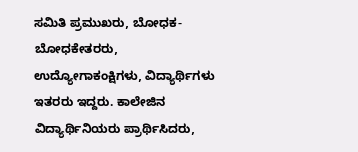ಸಮಿತಿ ಪ್ರಮುಖರು, ಬೋಧಕ-ಬೋಧಕೇತರರು, ಉದ್ಯೋಗಾಕಂಕ್ಷಿಗಳು, ವಿದ್ಯಾರ್ಥಿಗಳು ಇತರರು ಇದ್ದರು. ಕಾಲೇಜಿನ ವಿದ್ಯಾರ್ಥಿನಿಯರು ಪ್ರಾರ್ಥಿಸಿದರು,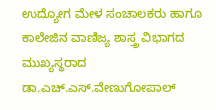ಉದ್ಯೋಗ ಮೇಳ ಸಂಚಾಲಕರು ಹಾಗೂ ಕಾಲೇಜಿನ ವಾಣಿಜ್ಯ ಶಾಸ್ತ್ರ ವಿಭಾಗದ ಮುಖ್ಯಸ್ಥರಾದ ಡಾ.ಎಚ್.ಎಸ್.ವೇಣುಗೋಪಾಲ್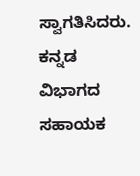ಸ್ವಾಗತಿಸಿದರು. ಕನ್ನಡ ವಿಭಾಗದ ಸಹಾಯಕ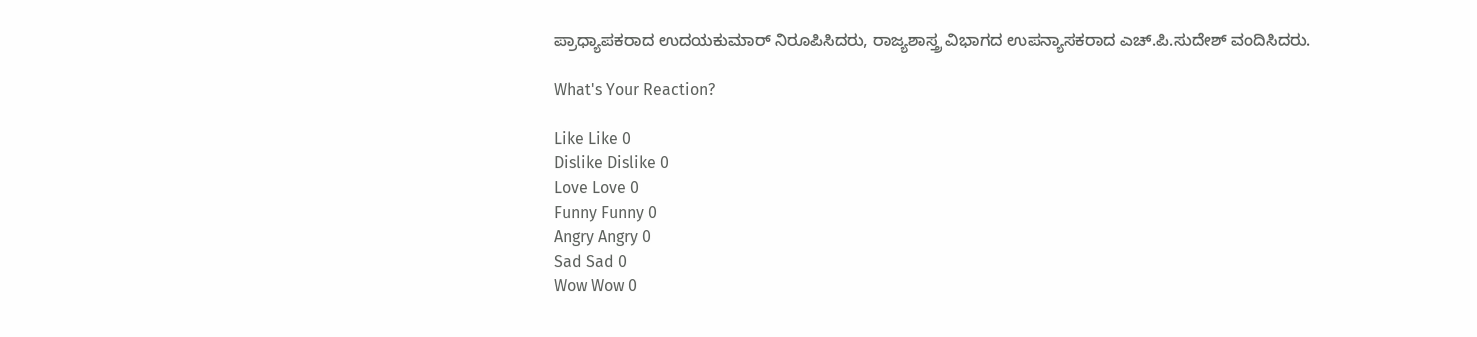ಪ್ರಾಧ್ಯಾಪಕರಾದ ಉದಯಕುಮಾರ್ ನಿರೂಪಿಸಿದರು, ರಾಜ್ಯಶಾಸ್ತ್ರ ವಿಭಾಗದ ಉಪನ್ಯಾಸಕರಾದ ಎಚ್.ಪಿ.ಸುದೇಶ್ ವಂದಿಸಿದರು.

What's Your Reaction?

Like Like 0
Dislike Dislike 0
Love Love 0
Funny Funny 0
Angry Angry 0
Sad Sad 0
Wow Wow 0